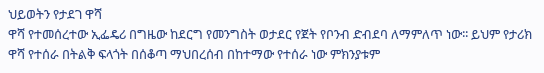ህይወትን የታደገ ዋሻ
ዋሻ የተመሰረተው ኢፌዴሪ በግዜው ከደርግ የመንግስት ወታደር የጀት የቦንብ ድብደባ ለማምለጥ ነው፡፡ ይህም የታሪክ ዋሻ የተሰራ በትልቅ ፍላጎት በሰቆጣ ማህበረሰብ በከተማው የተሰራ ነው ምክንያቱም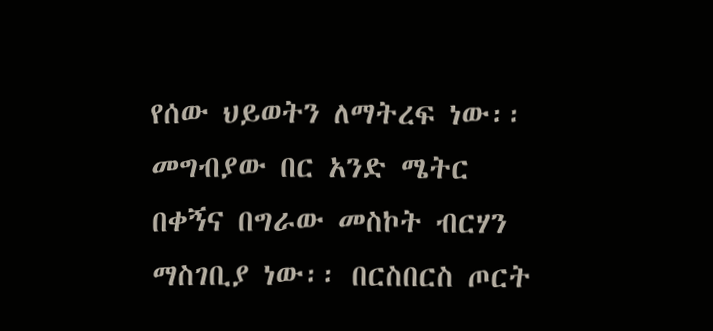የሰው ህይወትን ለማትረፍ ነው፡፡ መግብያው በር አንድ ሜትር በቀኝና በግራው መስኮት ብርሃን ማስገቢያ ነው፡፡ በርስበርስ ጦርት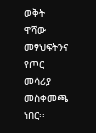ወቅት ዋሻው መፃህፍትንና የጦር መሳሪያ መስቀመጫ ነበር፡፡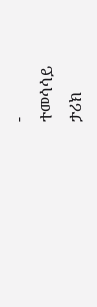-
ተመሳሳይ
ታሪክ